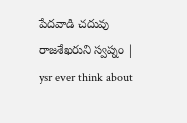పేదవాడి చదువు రాజశేఖరుని స్వప్నం | ysr ever think about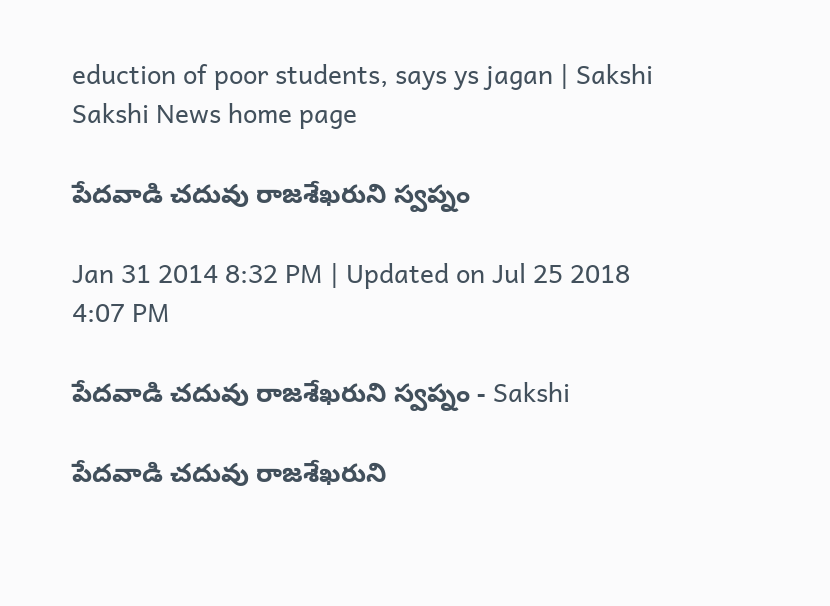eduction of poor students, says ys jagan | Sakshi
Sakshi News home page

పేదవాడి చదువు రాజశేఖరుని స్వప్నం

Jan 31 2014 8:32 PM | Updated on Jul 25 2018 4:07 PM

పేదవాడి చదువు రాజశేఖరుని స్వప్నం - Sakshi

పేదవాడి చదువు రాజశేఖరుని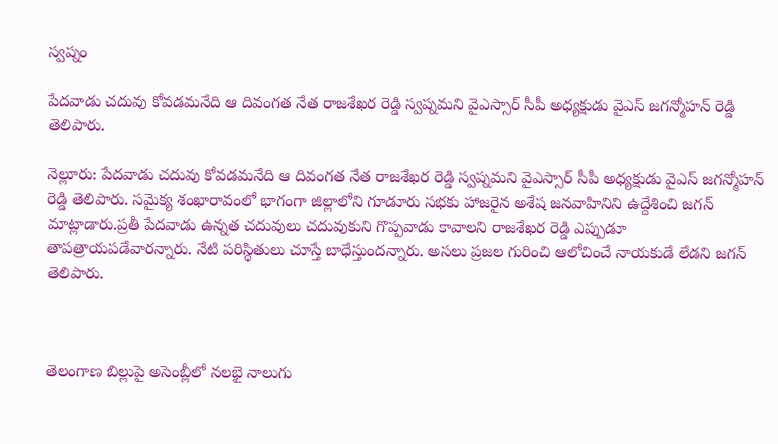స్వప్నం

పేదవాడు చదువు కోవడమనేది ఆ దివంగత నేత రాజశేఖర రెడ్డి స్వప్నమని వైఎస్సార్ సీపీ అధ్యక్షుడు వైఎస్ జగన్మోహన్ రెడ్డి తెలిపారు.

నెల్లూరు: పేదవాడు చదువు కోవడమనేది ఆ దివంగత నేత రాజశేఖర రెడ్డి స్వప్నమని వైఎస్సార్ సీపీ అధ్యక్షుడు వైఎస్ జగన్మోహన్ రెడ్డి తెలిపారు. సమైక్య శంఖారావంలో భాగంగా జిల్లాలోని గూడూరు సభకు హాజరైన అశేష జనవాహినిని ఉద్దేశించి జగన్ మాట్లాడారు.ప్రతీ పేదవాడు ఉన్నత చదువులు చదువుకుని గొప్పవాడు కావాలని రాజశేఖర రెడ్డి ఎప్పుడూ తాపత్రాయపడేవారన్నారు. నేటి పరిస్థితులు చూస్తే బాధేస్తుందన్నారు. అసలు ప్రజల గురించి ఆలోచించే నాయకుడే లేడని జగన్ తెలిపారు.



తెలంగాణ బిల్లుపై అసెంబ్లీలో నలభై నాలుగు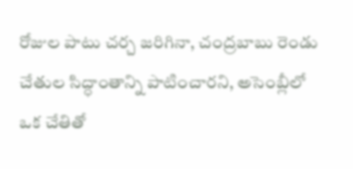రోజుల పాటు చర్చ జరిగినా, చంద్రబాబు రెండు చేతుల సిద్ధాంతాన్ని పాటించారని, అసెంబ్లీలో ఒక చేతితో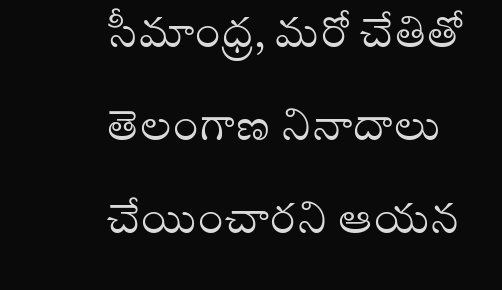సీమాంధ్ర, మరో చేతితో తెలంగాణ నినాదాలు చేయించారని ఆయన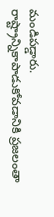మండిపడ్డారు. రాష్ట్రాన్నికాపాడుకోవడానికి ప్రజలంతా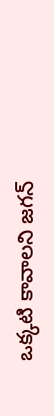ఒక్కటి కావాలని జగన్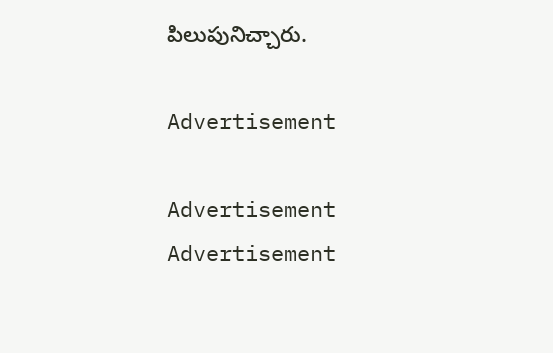పిలుపునిచ్చారు.

Advertisement

Advertisement
Advertisement